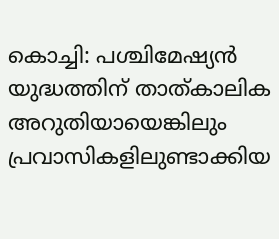കൊച്ചി: പശ്ചിമേഷ്യൻ യുദ്ധത്തിന് താത്കാലിക അറുതിയായെങ്കിലും പ്രവാസികളിലുണ്ടാക്കിയ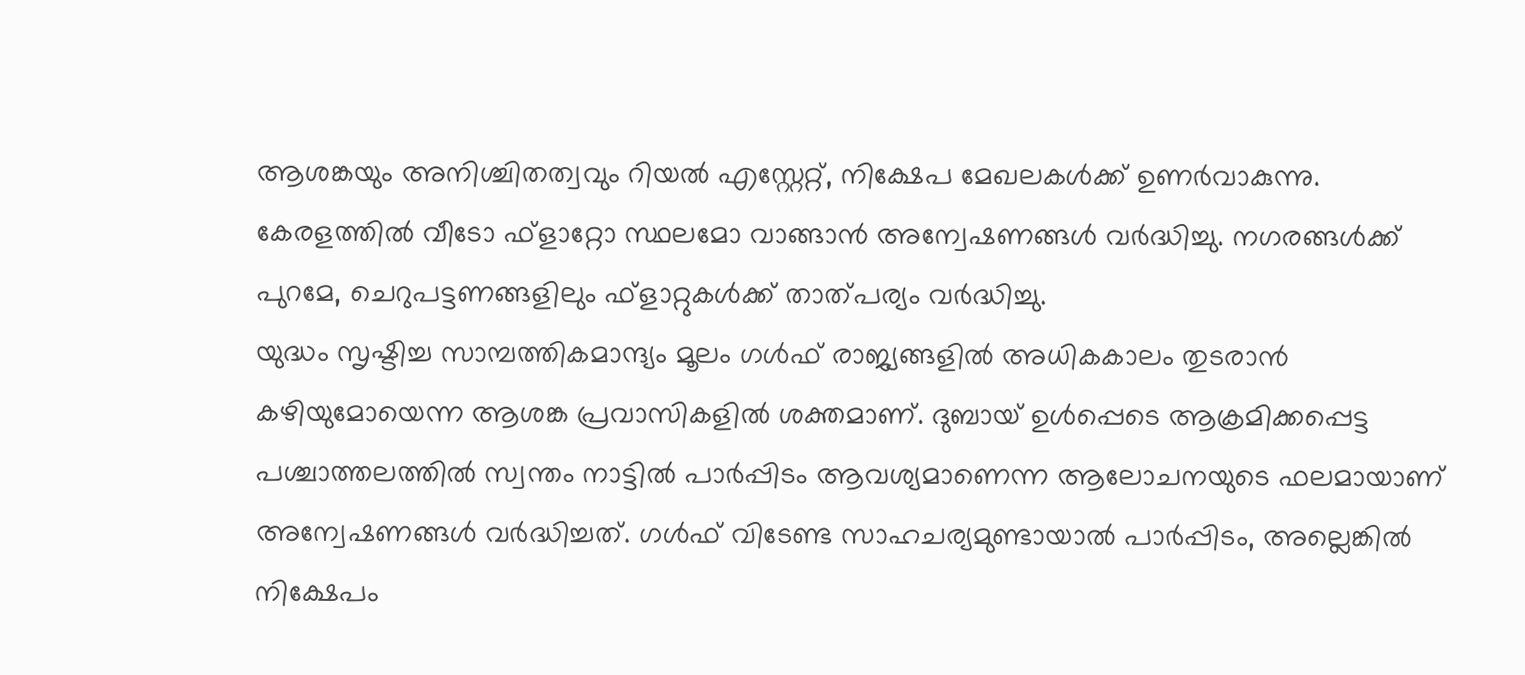ആശങ്കയും അനിശ്ചിതത്വവും റിയൽ എസ്റ്റേറ്റ്, നിക്ഷേപ മേഖലകൾക്ക് ഉണർവാകുന്നു. കേരളത്തിൽ വീടോ ഫ്ളാറ്റോ സ്ഥലമോ വാങ്ങാൻ അന്വേഷണങ്ങൾ വർദ്ധിച്ചു. നഗരങ്ങൾക്ക് പുറമേ, ചെറുപട്ടണങ്ങളിലും ഫ്ളാറ്റുകൾക്ക് താത്പര്യം വർദ്ധിച്ചു.
യുദ്ധം സൃഷ്ടിച്ച സാമ്പത്തികമാന്ദ്യം മൂലം ഗൾഫ് രാജ്യങ്ങളിൽ അധികകാലം തുടരാൻ കഴിയുമോയെന്ന ആശങ്ക പ്രവാസികളിൽ ശക്തമാണ്. ദുബായ് ഉൾപ്പെടെ ആക്രമിക്കപ്പെട്ട പശ്ചാത്തലത്തിൽ സ്വന്തം നാട്ടിൽ പാർപ്പിടം ആവശ്യമാണെന്ന ആലോചനയുടെ ഫലമായാണ് അന്വേഷണങ്ങൾ വർദ്ധിച്ചത്. ഗൾഫ് വിടേണ്ട സാഹചര്യമുണ്ടായാൽ പാർപ്പിടം, അല്ലെങ്കിൽ നിക്ഷേപം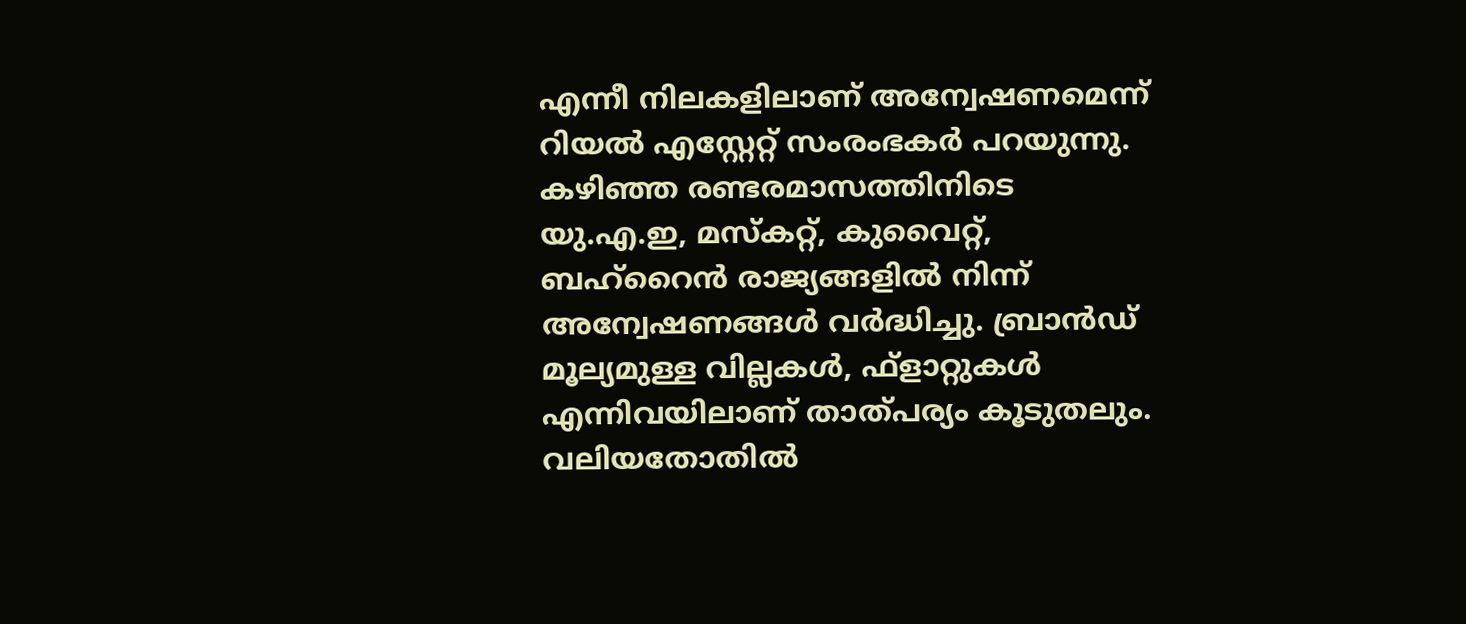എന്നീ നിലകളിലാണ് അന്വേഷണമെന്ന് റിയൽ എസ്റ്റേറ്റ് സംരംഭകർ പറയുന്നു.
കഴിഞ്ഞ രണ്ടരമാസത്തിനിടെ യു.എ.ഇ, മസ്കറ്റ്, കുവൈറ്റ്, ബഹ്റൈൻ രാജ്യങ്ങളിൽ നിന്ന് അന്വേഷണങ്ങൾ വർദ്ധിച്ചു. ബ്രാൻഡ് മൂല്യമുള്ള വില്ലകൾ, ഫ്ളാറ്റുകൾ എന്നിവയിലാണ് താത്പര്യം കൂടുതലും. വലിയതോതിൽ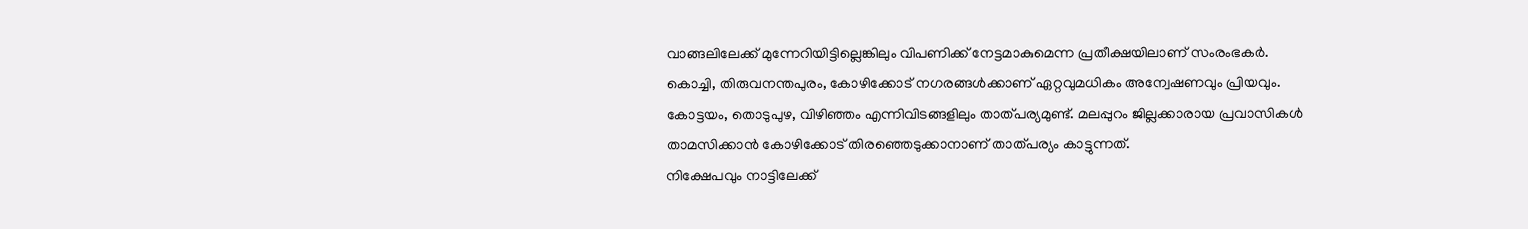വാങ്ങലിലേക്ക് മുന്നേറിയിട്ടില്ലെങ്കിലും വിപണിക്ക് നേട്ടമാകുമെന്ന പ്രതീക്ഷയിലാണ് സംരംഭകർ.
കൊച്ചി, തിരുവനന്തപുരം, കോഴിക്കോട് നഗരങ്ങൾക്കാണ് ഏറ്റവുമധികം അന്വേഷണവും പ്രിയവും. കോട്ടയം, തൊടുപുഴ, വിഴിഞ്ഞം എന്നിവിടങ്ങളിലും താത്പര്യമുണ്ട്. മലപ്പുറം ജില്ലക്കാരായ പ്രവാസികൾ താമസിക്കാൻ കോഴിക്കോട് തിരഞ്ഞെടുക്കാനാണ് താത്പര്യം കാട്ടുന്നത്.
നിക്ഷേപവും നാട്ടിലേക്ക്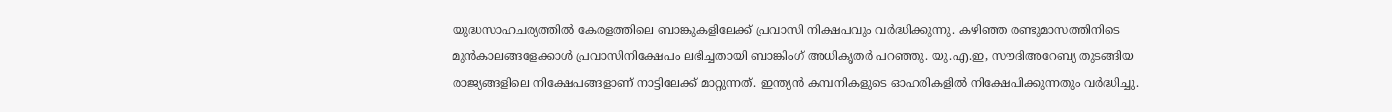യുദ്ധസാഹചര്യത്തിൽ കേരളത്തിലെ ബാങ്കുകളിലേക്ക് പ്രവാസി നിക്ഷപവും വർദ്ധിക്കുന്നു. കഴിഞ്ഞ രണ്ടുമാസത്തിനിടെ മുൻകാലങ്ങളേക്കാൾ പ്രവാസിനിക്ഷേപം ലഭിച്ചതായി ബാങ്കിംഗ് അധികൃതർ പറഞ്ഞു. യു.എ.ഇ, സൗദിഅറേബ്യ തുടങ്ങിയ രാജ്യങ്ങളിലെ നിക്ഷേപങ്ങളാണ് നാട്ടിലേക്ക് മാറ്റുന്നത്. ഇന്ത്യൻ കമ്പനികളുടെ ഓഹരികളിൽ നിക്ഷേപിക്കുന്നതും വർദ്ധിച്ചു.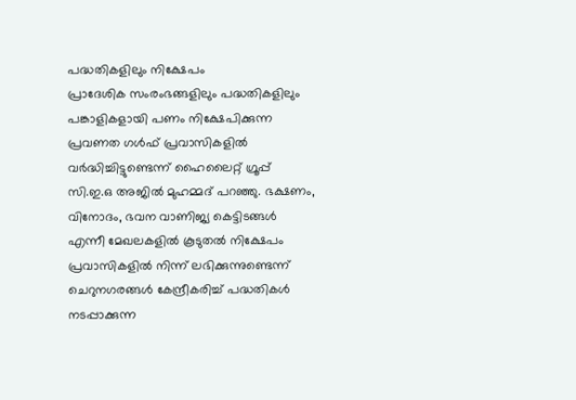പദ്ധതികളിലും നിക്ഷേപം
പ്രാദേശിക സംരംഭങ്ങളിലും പദ്ധതികളിലും പങ്കാളികളായി പണം നിക്ഷേപിക്കുന്ന പ്രവണത ഗൾഫ് പ്രവാസികളിൽ വർദ്ധിച്ചിട്ടുണ്ടെന്ന് ഹൈലൈറ്റ് ഗ്രൂപ്പ് സി.ഇ.ഒ അജിൽ മുഹമ്മദ് പറഞ്ഞു. ഭക്ഷണം, വിനോദം, ഭവന വാണിജ്യ കെട്ടിടങ്ങൾ എന്നീ മേഖലകളിൽ കൂടുതൽ നിക്ഷേപം പ്രവാസികളിൽ നിന്ന് ലഭിക്കുന്നുണ്ടെന്ന് ചെറുനഗരങ്ങൾ കേന്ദ്രീകരിച്ച് പദ്ധതികൾ നടപ്പാക്കുന്ന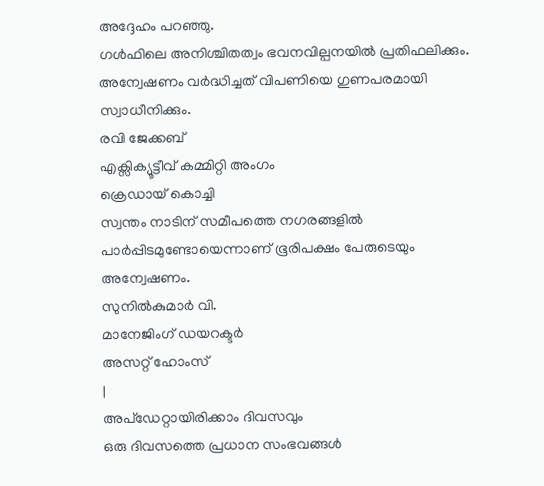അദ്ദേഹം പറഞ്ഞു.
ഗൾഫിലെ അനിശ്ചിതത്വം ഭവനവില്പനയിൽ പ്രതിഫലിക്കും. അന്വേഷണം വർദ്ധിച്ചത് വിപണിയെ ഗുണപരമായി സ്വാധീനിക്കും.
രവി ജേക്കബ്
എക്സിക്യൂട്ടീവ് കമ്മിറ്റി അംഗം
ക്രെഡായ് കൊച്ചി
സ്വന്തം നാടിന് സമീപത്തെ നഗരങ്ങളിൽ പാർപ്പിടമുണ്ടോയെന്നാണ് ഭൂരിപക്ഷം പേരുടെയും അന്വേഷണം.
സുനിൽകുമാർ വി.
മാനേജിംഗ് ഡയറക്ടർ
അസറ്റ് ഹോംസ്
|
അപ്ഡേറ്റായിരിക്കാം ദിവസവും
ഒരു ദിവസത്തെ പ്രധാന സംഭവങ്ങൾ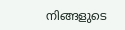നിങ്ങളുടെ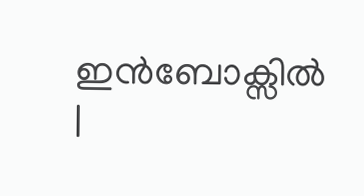ഇൻബോക്സിൽ |